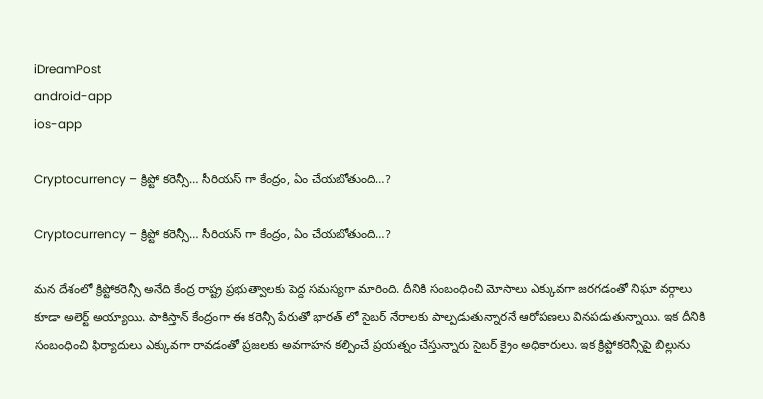iDreamPost
android-app
ios-app

Cryptocurrency – క్రిప్టో కరెన్సీ… సీరియస్ గా కేంద్రం, ఏం చేయబోతుంది…?

Cryptocurrency – క్రిప్టో కరెన్సీ… సీరియస్ గా కేంద్రం, ఏం చేయబోతుంది…?

మన దేశంలో క్రిప్టోకరెన్సీ అనేది కేంద్ర రాష్ట్ర ప్రభుత్వాలకు పెద్ద సమస్యగా మారింది. దీనికి సంబంధించి మోసాలు ఎక్కువగా జరగడంతో నిఘా వర్గాలు కూడా అలెర్ట్ అయ్యాయి. పాకిస్తాన్ కేంద్రంగా ఈ కరెన్సీ పేరుతో భారత్ లో సైబర్ నేరాలకు పాల్పడుతున్నారనే ఆరోపణలు వినపడుతున్నాయి. ఇక దీనికి సంబంధించి ఫిర్యాదులు ఎక్కువగా రావడంతో ప్రజలకు అవగాహన కల్పించే ప్రయత్నం చేస్తున్నారు సైబర్ క్రైం అధికారులు. ఇక క్రిప్టోకరెన్సీపై బిల్లును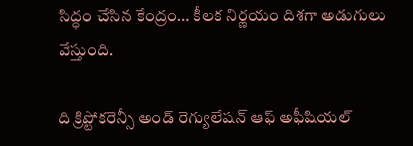సిద్ధం చేసిన కేంద్రం… కీలక నిర్ణయం దిశగా అడుగులు వేస్తుంది.

ది క్రిప్టోకరెన్సీ అండ్ రెగ్యులేషన్ ఆఫ్ అఫీషియల్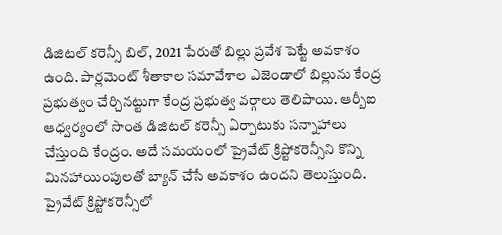డిజిటల్ కరెన్సీ బిల్, 2021 పేరుతో బిల్లు ప్రవేశ పెట్టే అవకాశం ఉంది. పార్లమెంట్ శీతాకాల సమావేశాల ఎజెండాలో బిల్లును కేంద్ర ప్రభుత్వం చేర్చినట్టుగా కేంద్ర ప్రభుత్వ వర్గాలు తెలిపాయి. ఆర్బీఐ ఆధ్వర్యంలో సొంత డిజిటల్ కరెన్సీ ఏర్పాటుకు సన్నాహాలు చేస్తుంది కేంద్రం. అదే సమయంలో ప్రైవేట్ క్రిప్టోకరెన్సీని కొన్ని మినహాయింపులతో బ్యాన్ చేసే అవకాశం ఉందని తెలుస్తుంది. ప్రైవేట్ క్రిప్టోకరెన్సీలో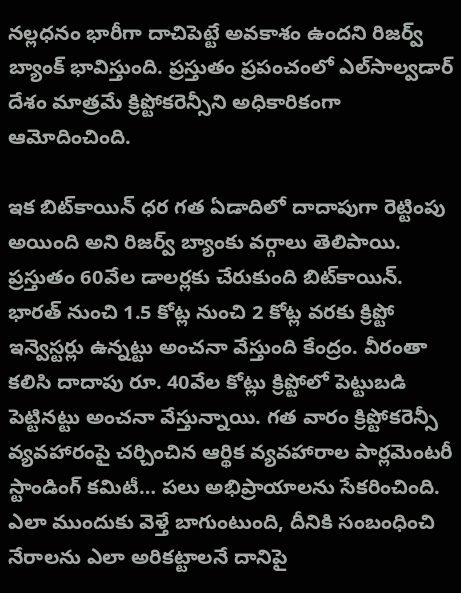నల్లధనం భారీగా దాచిపెట్టే అవకాశం ఉందని రిజర్వ్ బ్యాంక్ భావిస్తుంది. ప్రస్తుతం ప్రపంచంలో ఎల్‌సాల్వడార్ దేశం మాత్రమే క్రిప్టోకరెన్సీని అధికారికంగా ఆమోదించింది.

ఇక బిట్‌కాయిన్ ధర గత ఏడాదిలో దాదాపుగా రెట్టింపు అయింది అని రిజర్వ్ బ్యాంకు వర్గాలు తెలిపాయి. ప్రస్తుతం 60వేల డాలర్లకు చేరుకుంది బిట్‌కాయిన్. భారత్ నుంచి 1.5 కోట్ల నుంచి 2 కోట్ల వరకు క్రిప్టో ఇన్వెస్టర్లు ఉన్నట్టు అంచనా వేస్తుంది కేంద్రం. వీరంతా కలిసి దాదాపు రూ. 40వేల కోట్లు క్రిప్టోలో పెట్టుబడి పెట్టినట్టు అంచనా వేస్తున్నాయి. గత వారం క్రిప్టోకరెన్సీ వ్యవహారంపై చర్చించిన ఆర్థిక వ్యవహారాల పార్లమెంటరీ స్టాండింగ్ కమిటీ… పలు అభిప్రాయాలను సేకరించింది. ఎలా ముందుకు వెళ్తే బాగుంటుంది, దీనికి సంబంధించి నేరాలను ఎలా అరికట్టాలనే దానిపై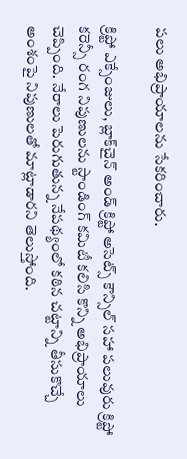పలు అభిప్రాయాలను సేకరించారు.

క్రిప్టో ఎక్సేంజులు, బ్లాక్‌చైన్ అండ్ క్రిప్టో అసెట్స్ కౌన్సిల్ సహా పలువురు క్రిప్టో కరెన్సీ రంగ నిపుణులను స్టాండింగ్ కమిటీ కలిసి కొన్ని అభిప్రాయాలు చెప్పింది. నేరాలు పెరుగుతున్న నేపథ్యంలో కఠిన చట్టాన్ని తీసుకొచ్చే అంశంపై నిపుణులతో మాట్లాడారని తెలుస్తోంది.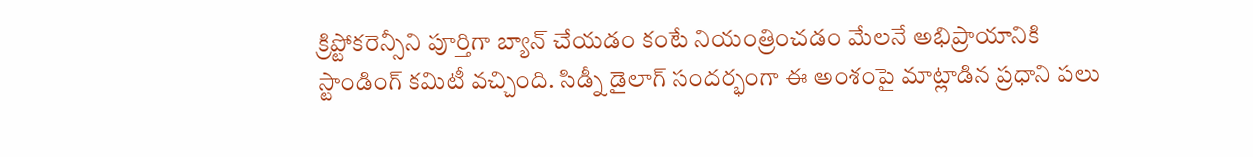క్రిప్టోకరెన్సీని పూర్తిగా బ్యాన్ చేయడం కంటే నియంత్రించడం మేలనే అభిప్రాయానికి స్టాండింగ్ కమిటీ వచ్చింది. సిడ్నీ డైలాగ్ సందర్భంగా ఈ అంశంపై మాట్లాడిన ప్రధాని పలు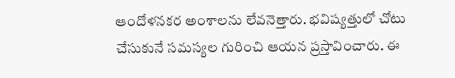ఆందోళనకర అంశాలను లేవనెత్తారు. భవిష్యత్తులో చోటు చేసుకునే సమస్యల గురించి ఆయన ప్రస్తావించారు. ఈ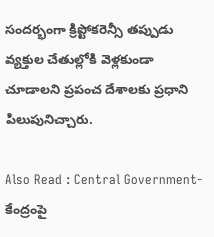సందర్భంగా క్రిప్టోకరెన్సీ తప్పుడు వ్యక్తుల చేతుల్లోకి వెళ్లకుండా చూడాలని ప్రపంచ దేశాలకు ప్రధాని పిలుపునిచ్చారు.

Also Read : Central Government- కేంద్రంపై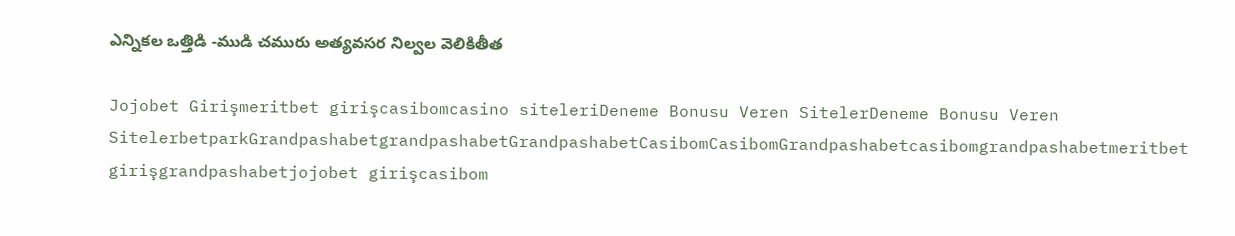ఎన్నికల ఒత్తిడి -ముడి చమురు అత్యవసర నిల్వల వెలికితీత

Jojobet Girişmeritbet girişcasibomcasino siteleriDeneme Bonusu Veren SitelerDeneme Bonusu Veren SitelerbetparkGrandpashabetgrandpashabetGrandpashabetCasibomCasibomGrandpashabetcasibomgrandpashabetmeritbet girişgrandpashabetjojobet girişcasibom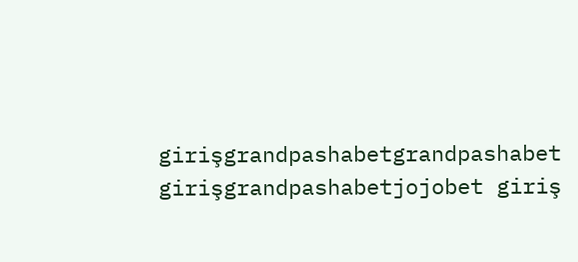girişgrandpashabetgrandpashabet girişgrandpashabetjojobet giriş